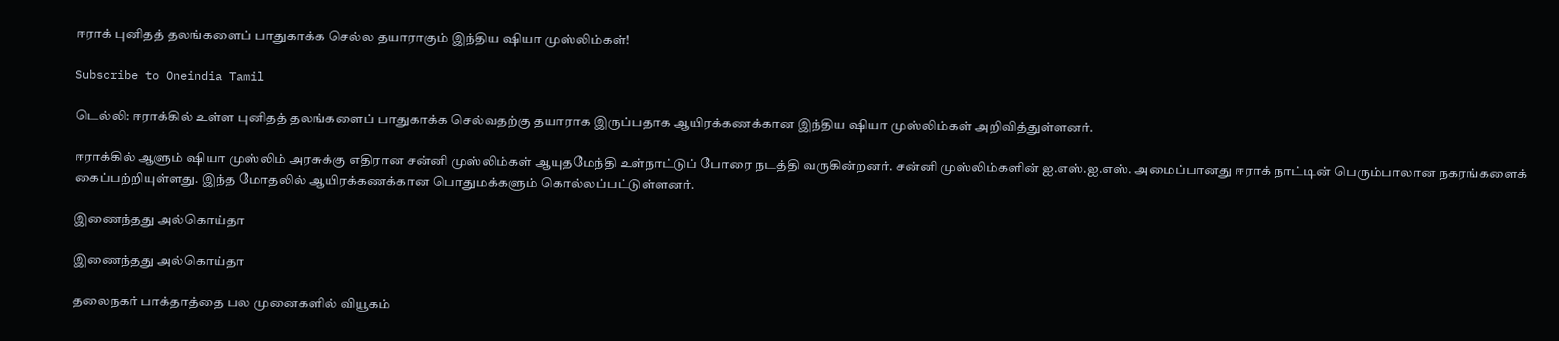ஈராக் புனிதத் தலங்களைப் பாதுகாக்க செல்ல தயாராகும் இந்திய ஷியா முஸ்லிம்கள்!

Subscribe to Oneindia Tamil

டெல்லி: ஈராக்கில் உள்ள புனிதத் தலங்களைப் பாதுகாக்க செல்வதற்கு தயாராக இருப்பதாக ஆயிரக்கணக்கான இந்திய ஷியா முஸ்லிம்கள் அறிவித்துள்ளனர்.

ஈராக்கில் ஆளும் ஷியா முஸ்லிம் அரசுக்கு எதிரான சன்னி முஸ்லிம்கள் ஆயுதமேந்தி உள்நாட்டுப் போரை நடத்தி வருகின்றனர். சன்னி முஸ்லிம்களின் ஐ.எஸ்.ஐ.எஸ். அமைப்பானது ஈராக் நாட்டின் பெரும்பாலான நகரங்களைக் கைப்பற்றியுள்ளது. இந்த மோதலில் ஆயிரக்கணக்கான பொதுமக்களும் கொல்லப்பட்டுள்ளனர்.

இணைந்தது அல்கொய்தா

இணைந்தது அல்கொய்தா

தலைநகர் பாக்தாத்தை பல முனைகளில் வியூகம்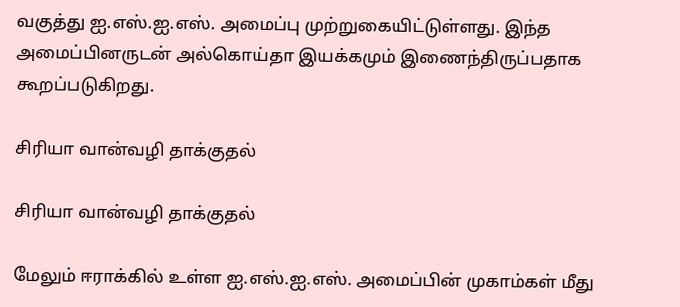வகுத்து ஐ.எஸ்.ஐ.எஸ். அமைப்பு முற்றுகையிட்டுள்ளது. இந்த அமைப்பினருடன் அல்கொய்தா இயக்கமும் இணைந்திருப்பதாக கூறப்படுகிறது.

சிரியா வான்வழி தாக்குதல்

சிரியா வான்வழி தாக்குதல்

மேலும் ஈராக்கில் உள்ள ஐ.எஸ்.ஐ.எஸ். அமைப்பின் முகாம்கள் மீது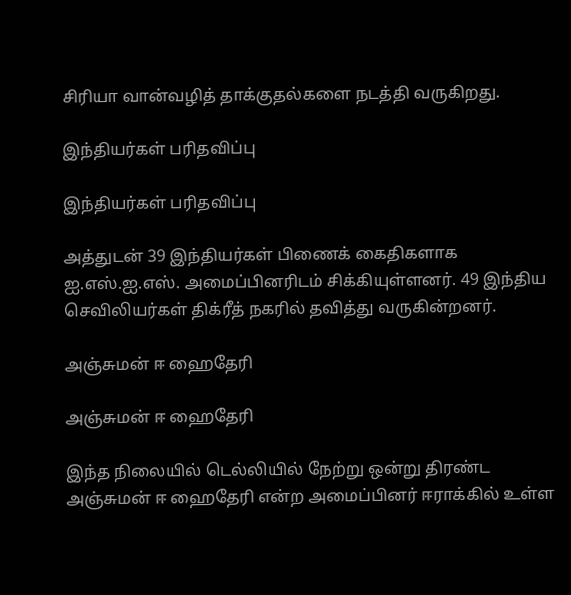சிரியா வான்வழித் தாக்குதல்களை நடத்தி வருகிறது.

இந்தியர்கள் பரிதவிப்பு

இந்தியர்கள் பரிதவிப்பு

அத்துடன் 39 இந்தியர்கள் பிணைக் கைதிகளாக ஐ.எஸ்.ஐ.எஸ். அமைப்பினரிடம் சிக்கியுள்ளனர். 49 இந்திய செவிலியர்கள் திக்ரீத் நகரில் தவித்து வருகின்றனர்.

அஞ்சுமன் ஈ ஹைதேரி

அஞ்சுமன் ஈ ஹைதேரி

இந்த நிலையில் டெல்லியில் நேற்று ஒன்று திரண்ட அஞ்சுமன் ஈ ஹைதேரி என்ற அமைப்பினர் ஈராக்கில் உள்ள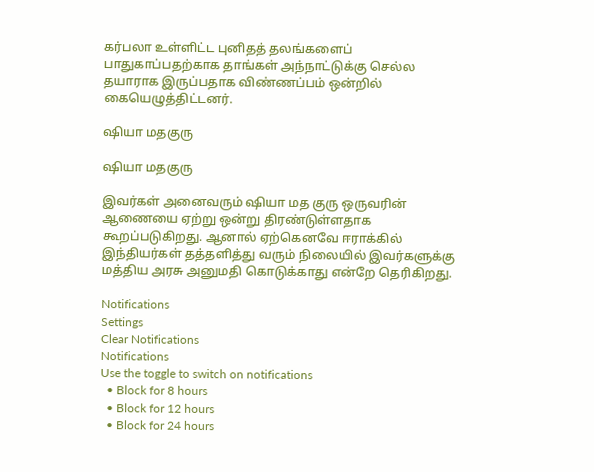கர்பலா உள்ளிட்ட புனிதத் தலங்களைப் பாதுகாப்பதற்காக தாங்கள் அந்நாட்டுக்கு செல்ல தயாராக இருப்பதாக விண்ணப்பம் ஒன்றில் கையெழுத்திட்டனர்.

ஷியா மதகுரு

ஷியா மதகுரு

இவர்கள் அனைவரும் ஷியா மத குரு ஒருவரின் ஆணையை ஏற்று ஒன்று திரண்டுள்ளதாக கூறப்படுகிறது. ஆனால் ஏற்கெனவே ஈராக்கில் இந்தியர்கள் தத்தளித்து வரும் நிலையில் இவர்களுக்கு மத்திய அரசு அனுமதி கொடுக்காது என்றே தெரிகிறது.

Notifications
Settings
Clear Notifications
Notifications
Use the toggle to switch on notifications
  • Block for 8 hours
  • Block for 12 hours
  • Block for 24 hours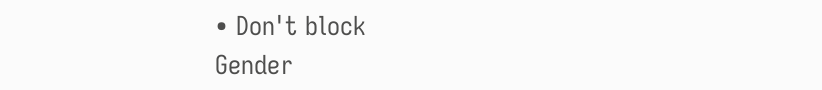• Don't block
Gender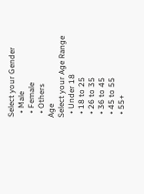Select your Gender
  • Male
  • Female
  • Others
Age
Select your Age Range
  • Under 18
  • 18 to 25
  • 26 to 35
  • 36 to 45
  • 45 to 55
  • 55+